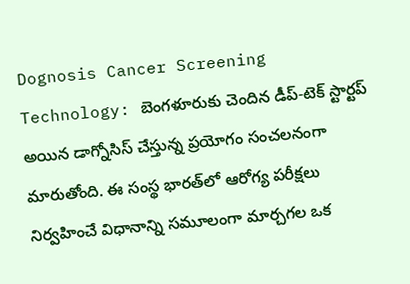Dognosis Cancer Screening Technology: బెంగళూరుకు చెందిన డీప్-టెక్ స్టార్టప్ అయిన డాగ్నోసిస్ చేస్తున్న ప్రయోగం సంచలనంగా మారుతోంది. ఈ సంస్థ భారత్‌లో ఆరోగ్య పరీక్షలు నిర్వహించే విధానాన్ని సమూలంగా మార్చగల ఒక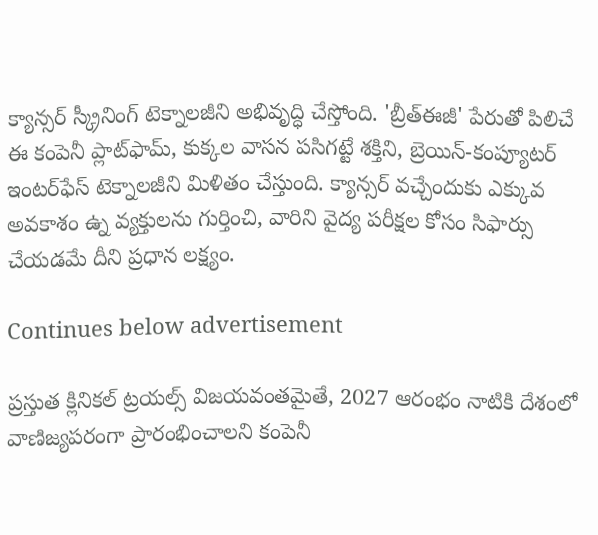క్యాన్సర్ స్క్రీనింగ్ టెక్నాలజీని అభివృద్ధి చేస్తోంది. 'బ్రీత్‌ఈజీ' పేరుతో పిలిచే ఈ కంపెనీ ప్లాట్‌ఫామ్, కుక్కల వాసన పసిగట్టే శక్తిని, బ్రెయిన్-కంప్యూటర్ ఇంటర్‌ఫేస్ టెక్నాలజీని మిళితం చేస్తుంది. క్యాన్సర్ వచ్చేందుకు ఎక్కువ అవకాశం ఉ్న వ్యక్తులను గుర్తించి, వారిని వైద్య పరీక్షల కోసం సిఫార్సు చేయడమే దీని ప్రధాన లక్ష్యం.

Continues below advertisement

ప్రస్తుత క్లినికల్ ట్రయల్స్ విజయవంతమైతే, 2027 ఆరంభం నాటికి దేశంలో వాణిజ్యపరంగా ప్రారంభించాలని కంపెనీ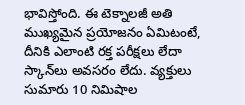భావిస్తోంది. ఈ టెక్నాలజీ అతి ముఖ్యమైన ప్రయోజనం ఏమిటంటే, దీనికి ఎలాంటి రక్త పరీక్షలు లేదా స్కాన్‌లు అవసరం లేదు. వ్యక్తులు సుమారు 10 నిమిషాల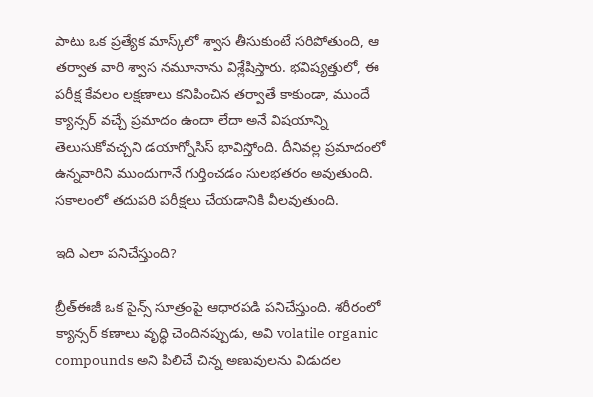పాటు ఒక ప్రత్యేక మాస్క్‌లో శ్వాస తీసుకుంటే సరిపోతుంది, ఆ తర్వాత వారి శ్వాస నమూనాను విశ్లేషిస్తారు. భవిష్యత్తులో, ఈ పరీక్ష కేవలం లక్షణాలు కనిపించిన తర్వాతే కాకుండా, ముందే క్యాన్సర్‌ వచ్చే ప్రమాదం ఉందా లేదా అనే విషయాన్ని తెలుసుకోవచ్చని డయాగ్నోసిస్ భావిస్తోంది. దీనివల్ల ప్రమాదంలో ఉన్నవారిని ముందుగానే గుర్తించడం సులభతరం అవుతుంది. సకాలంలో తదుపరి పరీక్షలు చేయడానికి వీలవుతుంది.

ఇది ఎలా పనిచేస్తుంది?

బ్రీత్‌ఈజీ ఒక సైన్స్‌ సూత్రంపై ఆధారపడి పనిచేస్తుంది. శరీరంలో క్యాన్సర్ కణాలు వృద్ధి చెందినప్పుడు, అవి volatile organic compounds అని పిలిచే చిన్న అణువులను విడుదల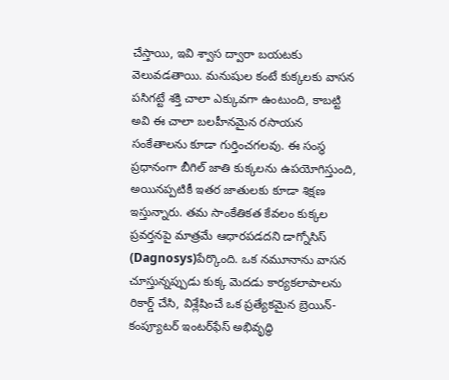చేస్తాయి, ఇవి శ్వాస ద్వారా బయటకు వెలువడతాయి. మనుషుల కంటే కుక్కలకు వాసన పసిగట్టే శక్తి చాలా ఎక్కువగా ఉంటుంది, కాబట్టి అవి ఈ చాలా బలహీనమైన రసాయన సంకేతాలను కూడా గుర్తించగలవు. ఈ సంస్థ ప్రధానంగా బీగిల్ జాతి కుక్కలను ఉపయోగిస్తుంది, అయినప్పటికీ ఇతర జాతులకు కూడా శిక్షణ ఇస్తున్నారు. తమ సాంకేతికత కేవలం కుక్కల ప్రవర్తనపై మాత్రమే ఆధారపడదని డాగ్నోసిస్ (Dagnosys)పేర్కొంది. ఒక నమూనాను వాసన చూస్తున్నప్పుడు కుక్క మెదడు కార్యకలాపాలను రికార్డ్ చేసి, విశ్లేషించే ఒక ప్రత్యేకమైన బ్రెయిన్-కంప్యూటర్ ఇంటర్‌ఫేస్ అభివృద్ధి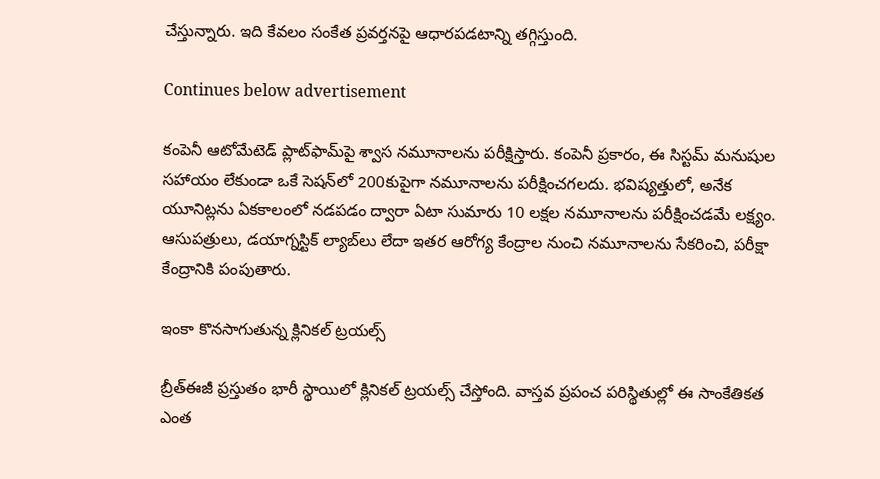చేస్తున్నారు. ఇది కేవలం సంకేత ప్రవర్తనపై ఆధారపడటాన్ని తగ్గిస్తుంది.

Continues below advertisement

కంపెనీ ఆటోమేటెడ్ ప్లాట్‌ఫామ్‌పై శ్వాస నమూనాలను పరీక్షిస్తారు. కంపెనీ ప్రకారం, ఈ సిస్టమ్ మనుషుల సహాయం లేకుండా ఒకే సెషన్‌లో 200కుపైగా నమూనాలను పరీక్షించగలదు. భవిష్యత్తులో, అనేక యూనిట్లను ఏకకాలంలో నడపడం ద్వారా ఏటా సుమారు 10 లక్షల నమూనాలను పరీక్షించడమే లక్ష్యం. ఆసుపత్రులు, డయాగ్నస్టిక్ ల్యాబ్‌లు లేదా ఇతర ఆరోగ్య కేంద్రాల నుంచి నమూనాలను సేకరించి, పరీక్షా కేంద్రానికి పంపుతారు.

ఇంకా కొనసాగుతున్న క్లినికల్ ట్రయల్స్

బ్రీత్‌ఈజీ ప్రస్తుతం భారీ స్థాయిలో క్లినికల్ ట్రయల్స్‌ చేస్తోంది. వాస్తవ ప్రపంచ పరిస్థితుల్లో ఈ సాంకేతికత ఎంత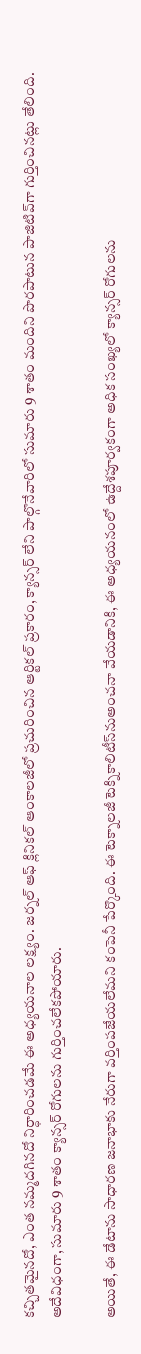కచ్చితమైనదో, ఎంత నమ్మదగినదో నిర్ధారించడమే ఈ అధ్యయనాల లక్ష్యం. జర్నల్ ఆఫ్ క్లినికల్ ఆంకాలజీలో ప్రచురించిన ఆర్టికల్‌ ప్రకారం, క్యాన్సర్ లేని పాల్గొనేవారిలో సుమారు 9 శాతం మందిని పొరపాటున పాజిటివ్‌గా గుర్తించినట్లు తేలింది. అదేవిధంగా, సుమారు 9 శాతం క్యాన్సర్ రోగులను గుర్తించలేకపోయారు.

అయితే, ఈ డేటాను సాధారణ జనాభాకు నేరుగా వర్తింపజేయలేమని కంపెనీ పేర్కొంది. ఈ టెక్నాలజీ టెక్నికాలిటీస్‌నుఅంచనా వేయడానికి, ఈ అధ్యయనంలో ఉద్దేశపూర్వకంగా అధిక సంఖ్యలో క్యాన్సర్ రోగులను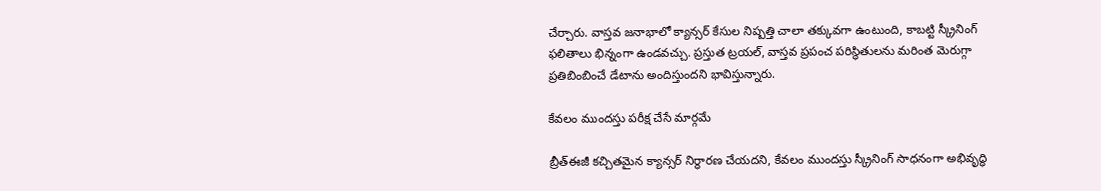చేర్చారు. వాస్తవ జనాభాలో క్యాన్సర్ కేసుల నిష్పత్తి చాలా తక్కువగా ఉంటుంది, కాబట్టి స్క్రీనింగ్ ఫలితాలు భిన్నంగా ఉండవచ్చు. ప్రస్తుత ట్రయల్, వాస్తవ ప్రపంచ పరిస్థితులను మరింత మెరుగ్గా ప్రతిబింబించే డేటాను అందిస్తుందని భావిస్తున్నారు.

కేవలం ముందస్తు పరీక్ష చేసే మార్గమే

బ్రీత్‌ఈజీ కచ్చితమైన క్యాన్సర్‌ నిర్ధారణ చేయదని, కేవలం ముందస్తు స్క్రీనింగ్ సాధనంగా అభివృద్ధి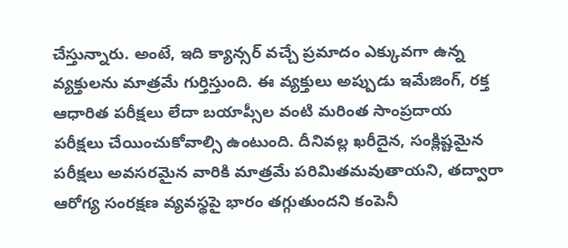చేస్తున్నారు. అంటే, ఇది క్యాన్సర్ వచ్చే ప్రమాదం ఎక్కువగా ఉన్న వ్యక్తులను మాత్రమే గుర్తిస్తుంది. ఈ వ్యక్తులు అప్పుడు ఇమేజింగ్, రక్త ఆధారిత పరీక్షలు లేదా బయాప్సీల వంటి మరింత సాంప్రదాయ పరీక్షలు చేయించుకోవాల్సి ఉంటుంది. దీనివల్ల ఖరీదైన, సంక్లిష్టమైన పరీక్షలు అవసరమైన వారికి మాత్రమే పరిమితమవుతాయని, తద్వారా ఆరోగ్య సంరక్షణ వ్యవస్థపై భారం తగ్గుతుందని కంపెనీ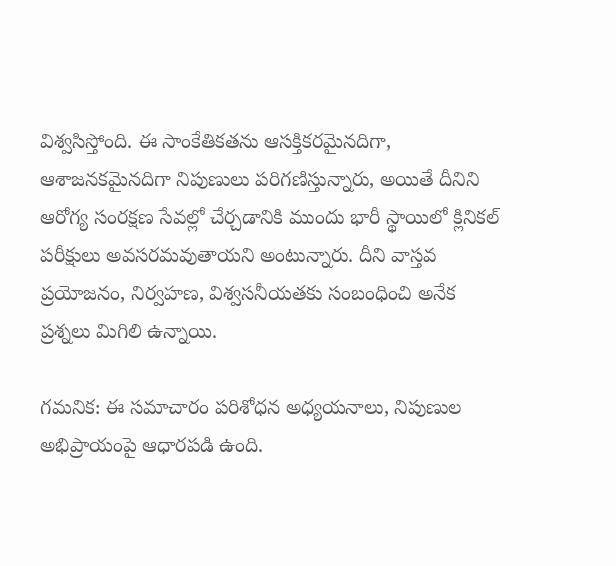విశ్వసిస్తోంది. ఈ సాంకేతికతను ఆసక్తికరమైనదిగా, ఆశాజనకమైనదిగా నిపుణులు పరిగణిస్తున్నారు, అయితే దీనిని ఆరోగ్య సంరక్షణ సేవల్లో చేర్చడానికి ముందు భారీ స్థాయిలో క్లినికల్ పరీక్షులు అవసరమవుతాయని అంటున్నారు. దీని వాస్తవ ప్రయోజనం, నిర్వహణ, విశ్వసనీయతకు సంబంధించి అనేక ప్రశ్నలు మిగిలి ఉన్నాయి.

గమనిక: ఈ సమాచారం పరిశోధన అధ్యయనాలు, నిపుణుల అభిప్రాయంపై ఆధారపడి ఉంది.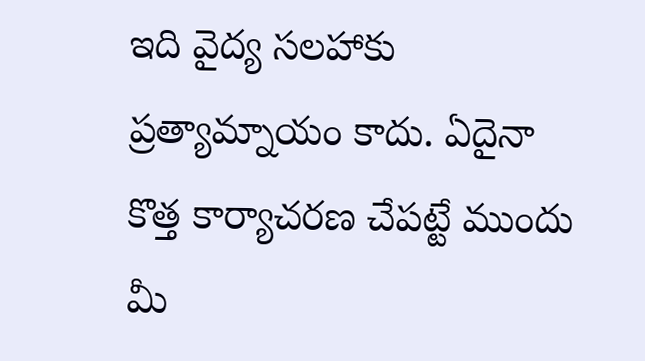ఇది వైద్య సలహాకు ప్రత్యామ్నాయం కాదు. ఏదైనా కొత్త కార్యాచరణ చేపట్టే ముందు మీ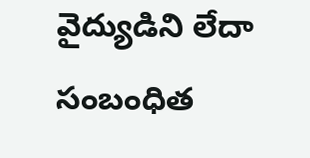వైద్యుడిని లేదా సంబంధిత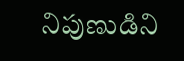నిపుణుడిని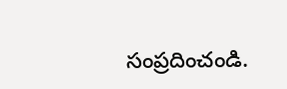సంప్రదించండి.